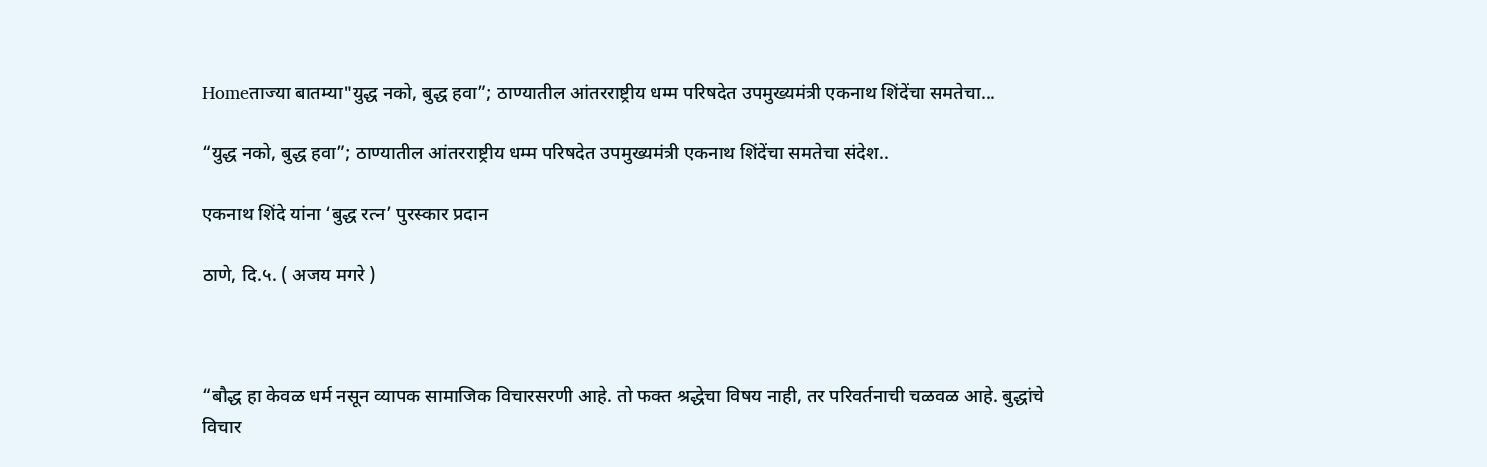Homeताज्या बातम्या"युद्ध नको, बुद्ध हवा”; ठाण्यातील आंतरराष्ट्रीय धम्म परिषदेत उपमुख्यमंत्री एकनाथ शिंदेंचा समतेचा...

“युद्ध नको, बुद्ध हवा”; ठाण्यातील आंतरराष्ट्रीय धम्म परिषदेत उपमुख्यमंत्री एकनाथ शिंदेंचा समतेचा संदेश..

एकनाथ शिंदे यांना ‘बुद्ध रत्न’ पुरस्कार प्रदान

ठाणे, दि.५. ( अजय मगरे )



“बौद्ध हा केवळ धर्म नसून व्यापक सामाजिक विचारसरणी आहे. तो फक्त श्रद्धेचा विषय नाही, तर परिवर्तनाची चळवळ आहे. बुद्धांचे विचार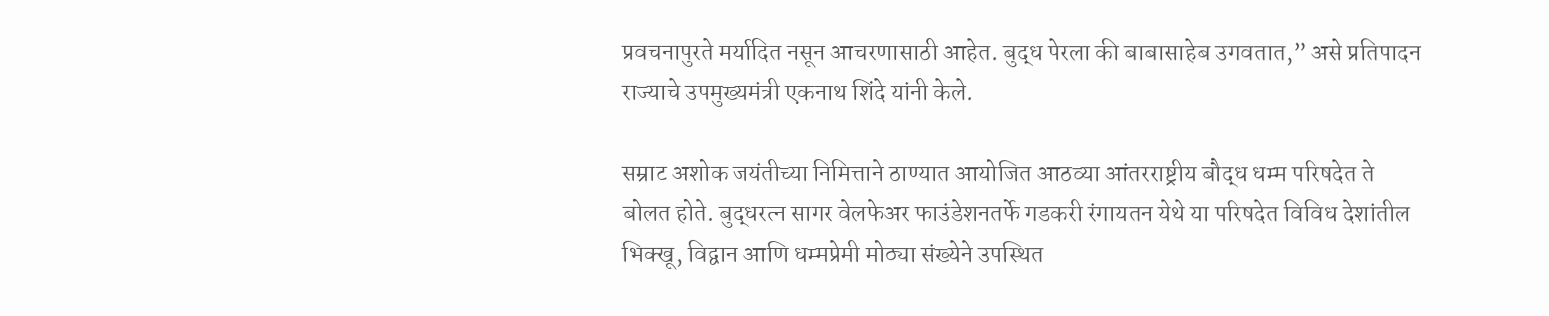प्रवचनापुरते मर्यादित नसून आचरणासाठी आहेत. बुद्ध पेरला की बाबासाहेब उगवतात,” असे प्रतिपादन राज्याचे उपमुख्यमंत्री एकनाथ शिंदे यांनी केले.

सम्राट अशोक जयंतीच्या निमित्ताने ठाण्यात आयोजित आठव्या आंतरराष्ट्रीय बौद्ध धम्म परिषदेत ते बोलत होते. बुद्धरत्न सागर वेलफेअर फाउंडेशनतर्फे गडकरी रंगायतन येथे या परिषदेत विविध देशांतील भिक्खू, विद्वान आणि धम्मप्रेमी मोठ्या संख्येने उपस्थित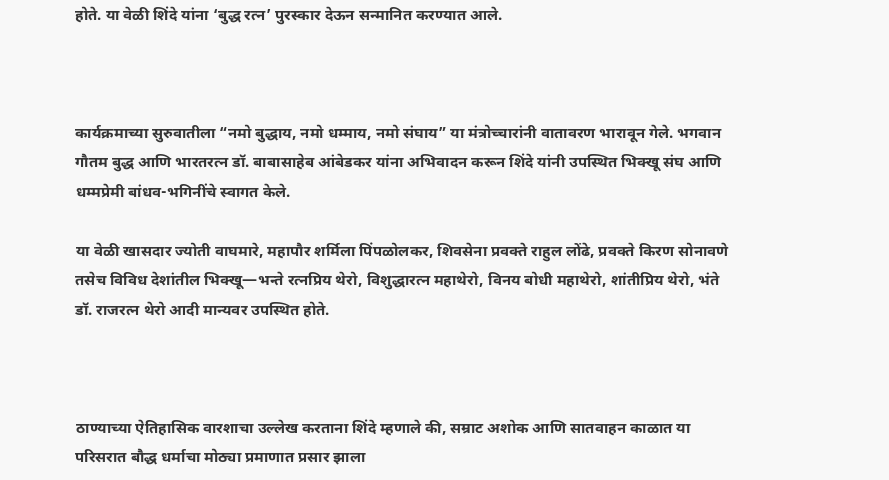होते. या वेळी शिंदे यांना ‘बुद्ध रत्न’ पुरस्कार देऊन सन्मानित करण्यात आले.



कार्यक्रमाच्या सुरुवातीला “नमो बुद्धाय, नमो धम्माय, नमो संघाय” या मंत्रोच्चारांनी वातावरण भारावून गेले. भगवान गौतम बुद्ध आणि भारतरत्न डॉ. बाबासाहेब आंबेडकर यांना अभिवादन करून शिंदे यांनी उपस्थित भिक्खू संघ आणि धम्मप्रेमी बांधव-भगिनींचे स्वागत केले.

या वेळी खासदार ज्योती वाघमारे, महापौर शर्मिला पिंपळोलकर, शिवसेना प्रवक्ते राहुल लोंढे, प्रवक्ते किरण सोनावणे तसेच विविध देशांतील भिक्खू—भन्ते रत्नप्रिय थेरो, विशुद्धारत्न महाथेरो, विनय बोधी महाथेरो, शांतीप्रिय थेरो, भंते डॉ. राजरत्न थेरो आदी मान्यवर उपस्थित होते.



ठाण्याच्या ऐतिहासिक वारशाचा उल्लेख करताना शिंदे म्हणाले की, सम्राट अशोक आणि सातवाहन काळात या परिसरात बौद्ध धर्माचा मोठ्या प्रमाणात प्रसार झाला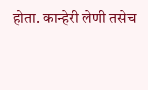होता. कान्हेरी लेणी तसेच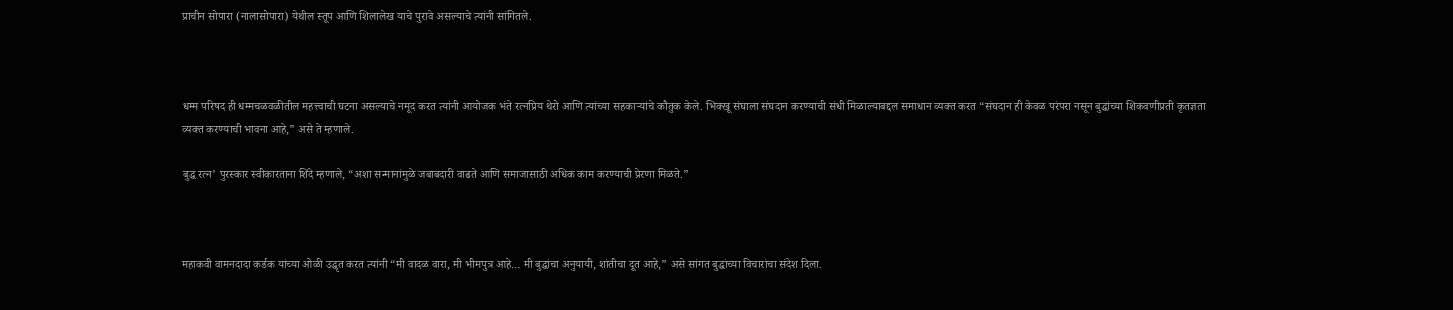प्राचीन सोपारा (नालासोपारा) येथील स्तूप आणि शिलालेख याचे पुरावे असल्याचे त्यांनी सांगितले.



धम्म परिषद ही धम्मचळवळीतील महत्त्वाची घटना असल्याचे नमूद करत त्यांनी आयोजक भंते रत्नप्रिय थेरो आणि त्यांच्या सहकाऱ्यांचे कौतुक केले. भिक्खू संघाला संघदान करण्याची संधी मिळाल्याबद्दल समाधान व्यक्त करत “संघदान ही केवळ परंपरा नसून बुद्धांच्या शिकवणीप्रती कृतज्ञता व्यक्त करण्याची भावना आहे,” असे ते म्हणाले.

बुद्ध रत्न’ पुरस्कार स्वीकारताना शिंदे म्हणाले, “अशा सन्मानांमुळे जबाबदारी वाढते आणि समाजासाठी अधिक काम करण्याची प्रेरणा मिळते.”



महाकवी वामनदादा कर्डक यांच्या ओळी उद्धृत करत त्यांनी “मी वादळ वारा, मी भीमपुत्र आहे… मी बुद्धांचा अनुयायी, शांतीचा दूत आहे,” असे सांगत बुद्धांच्या विचारांचा संदेश दिला.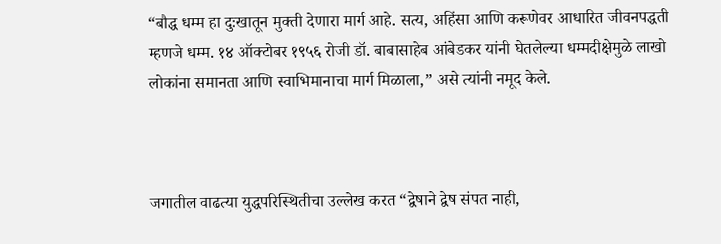“बौद्ध धम्म हा दुःखातून मुक्ती देणारा मार्ग आहे. सत्य, अहिंसा आणि करूणेवर आधारित जीवनपद्धती म्हणजे धम्म. १४ ऑक्टोबर १९५६ रोजी डॉ. बाबासाहेब आंबेडकर यांनी घेतलेल्या धम्मदीक्षेमुळे लाखो लोकांना समानता आणि स्वाभिमानाचा मार्ग मिळाला,” असे त्यांनी नमूद केले.



जगातील वाढत्या युद्धपरिस्थितीचा उल्लेख करत “द्वेषाने द्वेष संपत नाही,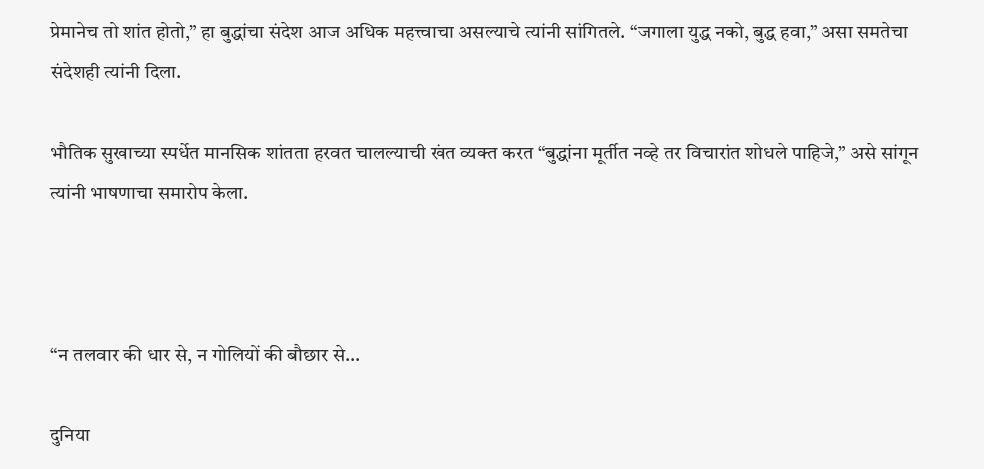प्रेमानेच तो शांत होतो,” हा बुद्धांचा संदेश आज अधिक महत्त्वाचा असल्याचे त्यांनी सांगितले. “जगाला युद्ध नको, बुद्ध हवा,” असा समतेचा संदेशही त्यांनी दिला.

भौतिक सुखाच्या स्पर्धेत मानसिक शांतता हरवत चालल्याची खंत व्यक्त करत “बुद्धांना मूर्तीत नव्हे तर विचारांत शोधले पाहिजे,” असे सांगून त्यांनी भाषणाचा समारोप केला.



“न तलवार की धार से, न गोलियों की बौछार से…

दुनिया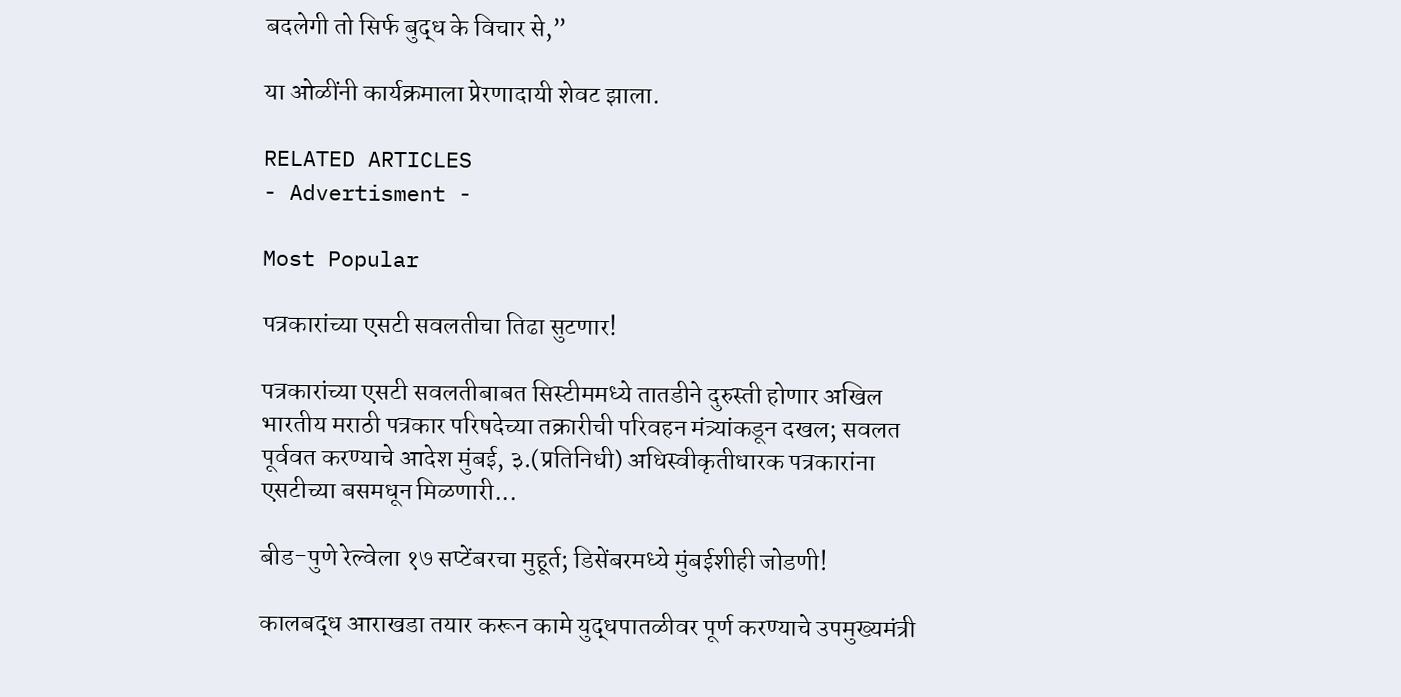बदलेगी तो सिर्फ बुद्ध के विचार से,”

या ओळींनी कार्यक्रमाला प्रेरणादायी शेवट झाला.

RELATED ARTICLES
- Advertisment -

Most Popular

पत्रकारांच्या एसटी सवलतीचा तिढा सुटणार!

पत्रकारांच्या एसटी सवलतीबाबत सिस्टीममध्ये तातडीने दुरुस्ती होणार अखिल भारतीय मराठी पत्रकार परिषदेच्या तक्रारीची परिवहन मंत्र्यांकडून दखल; सवलत पूर्ववत करण्याचे आदेश मुंबई, ३.(प्रतिनिधी) अधिस्वीकृतीधारक पत्रकारांना एसटीच्या बसमधून मिळणारी...

बीड-पुणे रेल्वेला १७ सप्टेंबरचा मुहूर्त; डिसेंबरमध्ये मुंबईशीही जोडणी!

कालबद्ध आराखडा तयार करून कामे युद्धपातळीवर पूर्ण करण्याचे उपमुख्यमंत्री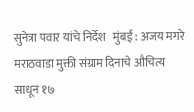सुनेत्रा पवार यांचे निर्देश   मुंबई : अजय मगरे   मराठवाडा मुक्ती संग्राम दिनाचे औचित्य साधून १७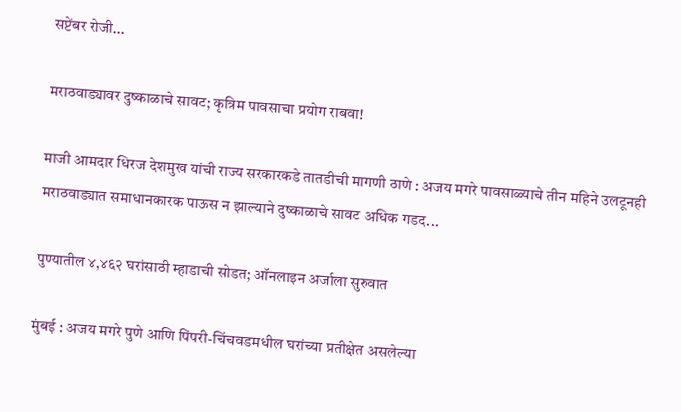सप्टेंबर रोजी...

मराठवाड्यावर दुष्काळाचे सावट; कृत्रिम पावसाचा प्रयोग राबवा!

माजी आमदार धिरज देशमुख यांची राज्य सरकारकडे तातडीची मागणी ठाणे : अजय मगरे पावसाळ्याचे तीन महिने उलटूनही मराठवाड्यात समाधानकारक पाऊस न झाल्याने दुष्काळाचे सावट अधिक गडद...

पुण्यातील ४,४६२ घरांसाठी म्हाडाची सोडत; ऑनलाइन अर्जाला सुरुवात

मुंबई : अजय मगरे पुणे आणि पिंपरी-चिंचवडमधील घरांच्या प्रतीक्षेत असलेल्या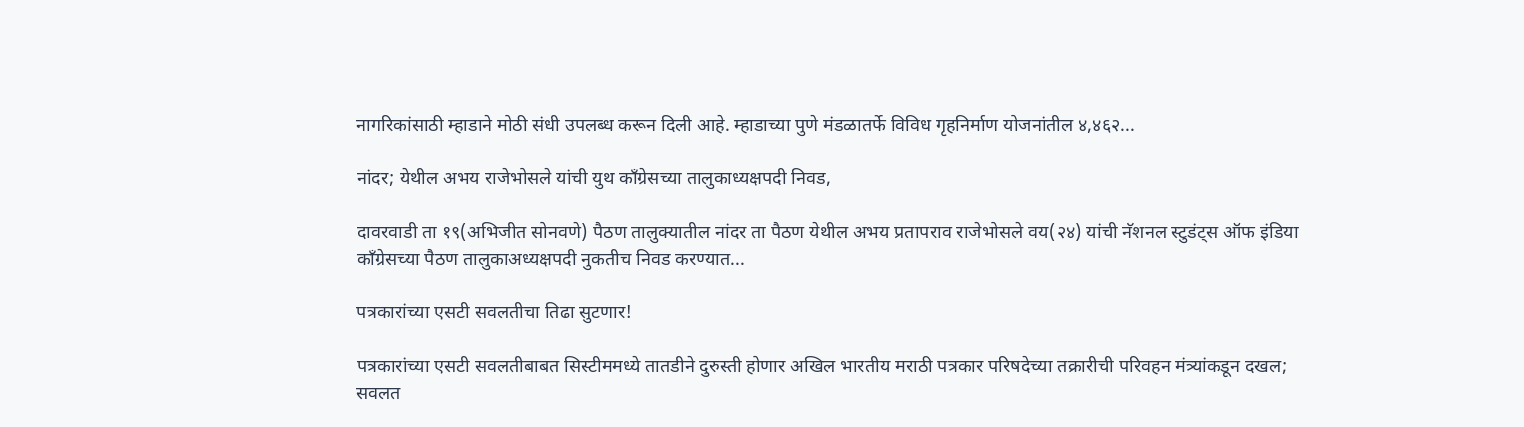नागरिकांसाठी म्हाडाने मोठी संधी उपलब्ध करून दिली आहे. म्हाडाच्या पुणे मंडळातर्फे विविध गृहनिर्माण योजनांतील ४,४६२...

नांदर; येथील अभय राजेभोसले यांची युथ काँग्रेसच्या तालुकाध्यक्षपदी निवड,

दावरवाडी ता १९(अभिजीत सोनवणे) पैठण तालुक्यातील नांदर ता पैठण येथील अभय प्रतापराव राजेभोसले वय(२४) यांची नॅशनल स्टुडंट्स ऑफ इंडिया काँग्रेसच्या पैठण तालुकाअध्यक्षपदी नुकतीच निवड करण्यात...

पत्रकारांच्या एसटी सवलतीचा तिढा सुटणार!

पत्रकारांच्या एसटी सवलतीबाबत सिस्टीममध्ये तातडीने दुरुस्ती होणार अखिल भारतीय मराठी पत्रकार परिषदेच्या तक्रारीची परिवहन मंत्र्यांकडून दखल; सवलत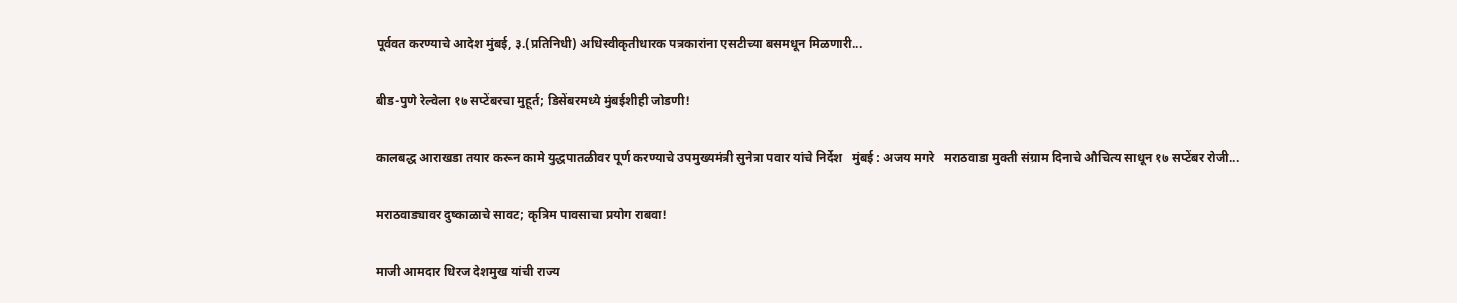पूर्ववत करण्याचे आदेश मुंबई, ३.(प्रतिनिधी) अधिस्वीकृतीधारक पत्रकारांना एसटीच्या बसमधून मिळणारी...

बीड-पुणे रेल्वेला १७ सप्टेंबरचा मुहूर्त; डिसेंबरमध्ये मुंबईशीही जोडणी!

कालबद्ध आराखडा तयार करून कामे युद्धपातळीवर पूर्ण करण्याचे उपमुख्यमंत्री सुनेत्रा पवार यांचे निर्देश   मुंबई : अजय मगरे   मराठवाडा मुक्ती संग्राम दिनाचे औचित्य साधून १७ सप्टेंबर रोजी...

मराठवाड्यावर दुष्काळाचे सावट; कृत्रिम पावसाचा प्रयोग राबवा!

माजी आमदार धिरज देशमुख यांची राज्य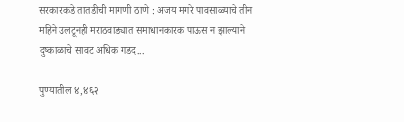सरकारकडे तातडीची मागणी ठाणे : अजय मगरे पावसाळ्याचे तीन महिने उलटूनही मराठवाड्यात समाधानकारक पाऊस न झाल्याने दुष्काळाचे सावट अधिक गडद...

पुण्यातील ४,४६२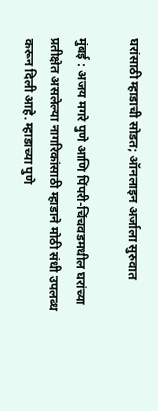घरांसाठी म्हाडाची सोडत; ऑनलाइन अर्जाला सुरुवात

मुंबई : अजय मगरे पुणे आणि पिंपरी-चिंचवडमधील घरांच्या प्रतीक्षेत असलेल्या नागरिकांसाठी म्हाडाने मोठी संधी उपलब्ध करून दिली आहे. म्हाडाच्या पुणे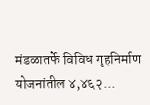मंडळातर्फे विविध गृहनिर्माण योजनांतील ४,४६२...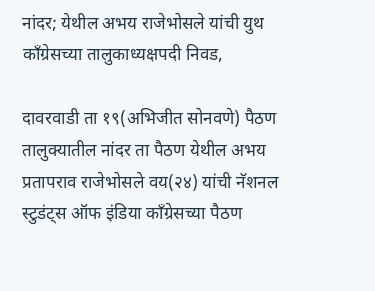नांदर; येथील अभय राजेभोसले यांची युथ काँग्रेसच्या तालुकाध्यक्षपदी निवड,

दावरवाडी ता १९(अभिजीत सोनवणे) पैठण तालुक्यातील नांदर ता पैठण येथील अभय प्रतापराव राजेभोसले वय(२४) यांची नॅशनल स्टुडंट्स ऑफ इंडिया काँग्रेसच्या पैठण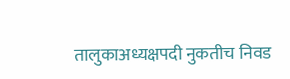तालुकाअध्यक्षपदी नुकतीच निवड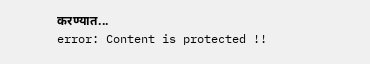करण्यात...
error: Content is protected !!